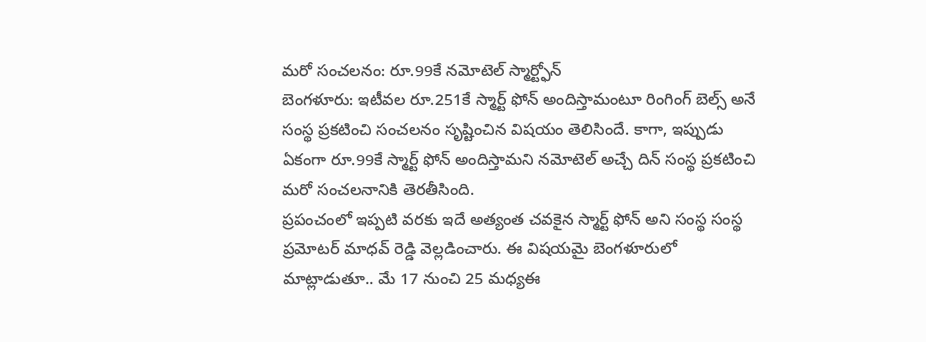మరో సంచలనం: రూ.99కే నమోటెల్ స్మార్ట్ఫోన్
బెంగళూరు: ఇటీవల రూ.251కే స్మార్ట్ ఫోన్ అందిస్తామంటూ రింగింగ్ బెల్స్ అనే సంస్థ ప్రకటించి సంచలనం సృష్టించిన విషయం తెలిసిందే. కాగా, ఇప్పుడు ఏకంగా రూ.99కే స్మార్ట్ ఫోన్ అందిస్తామని నమోటెల్ అచ్చే దిన్ సంస్థ ప్రకటించి మరో సంచలనానికి తెరతీసింది.
ప్రపంచంలో ఇప్పటి వరకు ఇదే అత్యంత చవకైన స్మార్ట్ ఫోన్ అని సంస్థ సంస్థ ప్రమోటర్ మాధవ్ రెడ్డి వెల్లడించారు. ఈ విషయమై బెంగళూరులో మాట్లాడుతూ.. మే 17 నుంచి 25 మధ్యఈ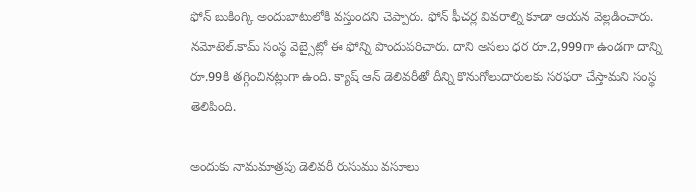ఫోన్ బుకింగ్కి అందుబాటులోకి వస్తుందని చెప్పారు. ఫోన్ ఫీచర్ల వివరాల్ని కూడా ఆయన వెల్లడించారు.
నమోటెల్.కామ్ సంస్థ వెబ్సైట్లో ఈ ఫోన్ని పొందుపరిచారు. దాని అసలు ధర రూ.2,999గా ఉండగా దాన్ని రూ.99కి తగ్గించినట్లుగా ఉంది. క్యాష్ ఆన్ డెలివరీతో దీన్ని కొనుగోలుదారులకు సరఫరా చేస్తామని సంస్థ తెలిపింది.

అందుకు నామమాత్రపు డెలివరీ రుసుము వసూలు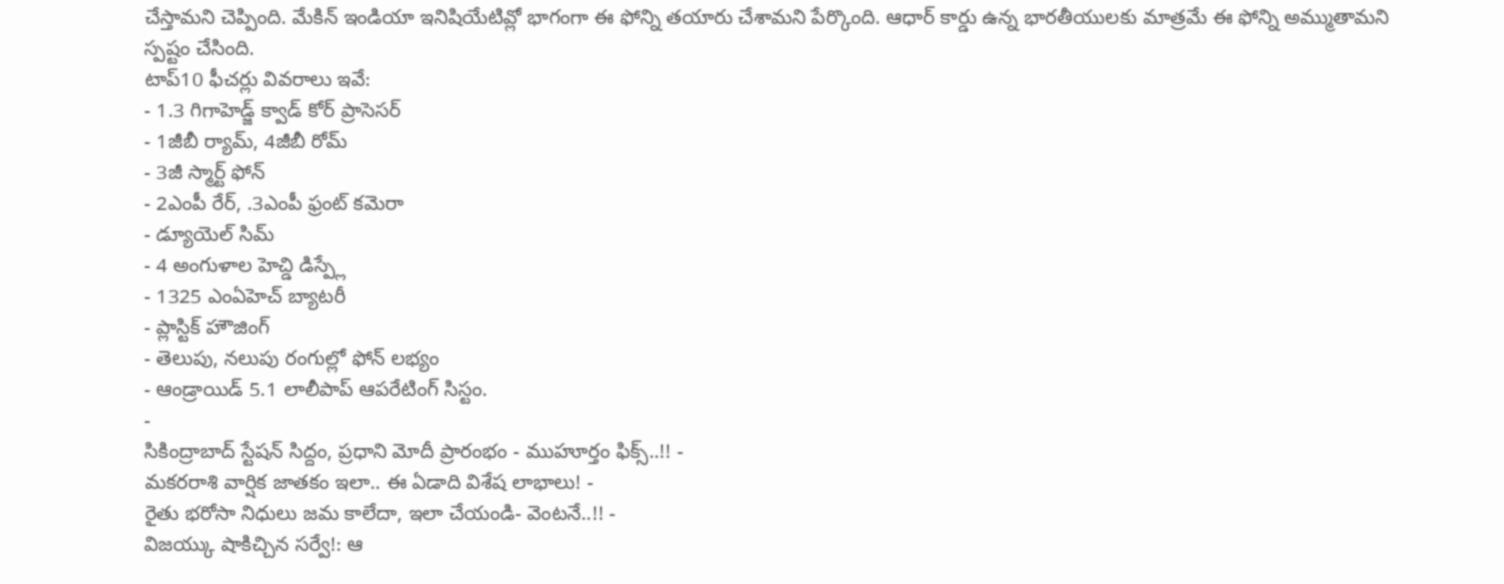చేస్తామని చెప్పింది. మేకిన్ ఇండియా ఇనిషియేటివ్లో భాగంగా ఈ ఫోన్ని తయారు చేశామని పేర్కొంది. ఆధార్ కార్డు ఉన్న భారతీయులకు మాత్రమే ఈ ఫోన్ని అమ్ముతామని స్పష్టం చేసింది.
టాప్10 ఫీచర్లు వివరాలు ఇవే:
- 1.3 గిగాహెడ్జ్ క్వాడ్ కోర్ ప్రాసెసర్
- 1జీబీ ర్యామ్, 4జీబీ రోమ్
- 3జీ స్మార్ట్ ఫోన్
- 2ఎంపీ రేర్, .3ఎంపీ ఫ్రంట్ కమెరా
- డ్యూయెల్ సిమ్
- 4 అంగుళాల హెచ్డి డిస్ప్లే
- 1325 ఎంఏహెచ్ బ్యాటరీ
- ప్లాస్టిక్ హౌజింగ్
- తెలుపు, నలుపు రంగుల్లో ఫోన్ లభ్యం
- ఆండ్రాయిడ్ 5.1 లాలీపాప్ ఆపరేటింగ్ సిస్టం.
-
సికింద్రాబాద్ స్టేషన్ సిద్దం, ప్రధాని మోదీ ప్రారంభం - ముహూర్తం ఫిక్స్..!! -
మకరరాశి వార్షిక జాతకం ఇలా.. ఈ ఏడాది విశేష లాభాలు! -
రైతు భరోసా నిధులు జమ కాలేదా, ఇలా చేయండి- వెంటనే..!! -
విజయ్కు షాకిచ్చిన సర్వే!: ఆ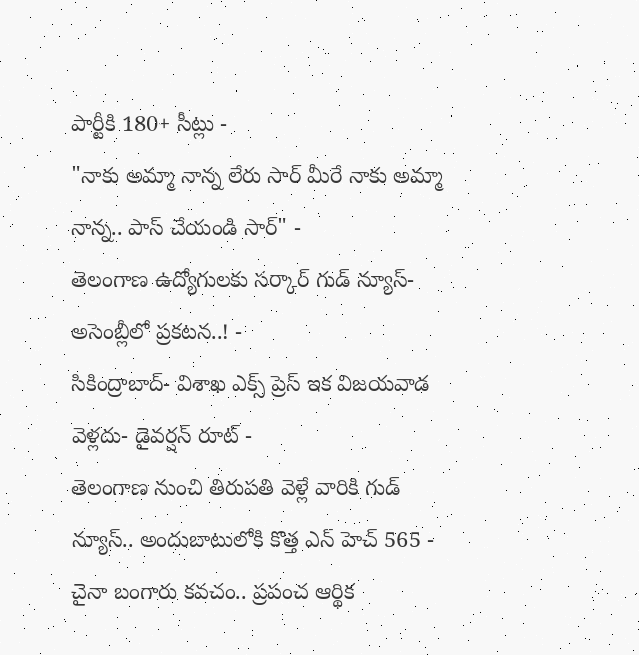పార్టీకి 180+ సీట్లు -
"నాకు అమ్మా నాన్న లేరు సార్ మీరే నాకు అమ్మా నాన్న.. పాస్ చేయండి సార్" -
తెలంగాణ ఉద్యోగులకు సర్కార్ గుడ్ న్యూస్-అసెంబ్లీలో ప్రకటన..! -
సికింద్రాబాద్- విశాఖ ఎక్స్ ప్రెస్ ఇక విజయవాడ వెళ్లదు- డైవర్షన్ రూట్ -
తెలంగాణ నుంచి తిరుపతి వెళ్లే వారికి గుడ్ న్యూస్.. అందుబాటులోకి కొత్త ఎన్ హెచ్ 565 -
చైనా బంగారు కవచం.. ప్రపంచ ఆర్థిక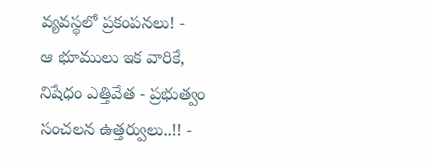వ్యవస్థలో ప్రకంపనలు! -
ఆ భూములు ఇక వారికే, నిషేధం ఎత్తివేత - ప్రభుత్వం సంచలన ఉత్తర్వులు..!! -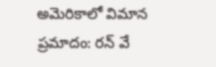అమెరికాలో విమాన ప్రమాదం: రన్ వే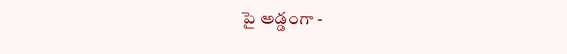పై అడ్డంగా -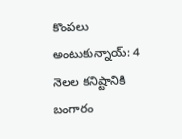కొంపలు అంటుకున్నాయ్: 4 నెలల కనిష్టానికి బంగారం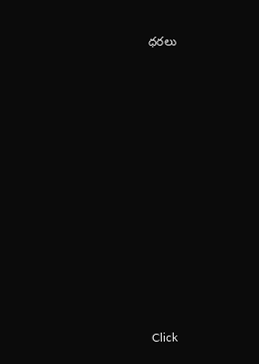ధరలు












Click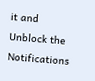it and Unblock the Notifications